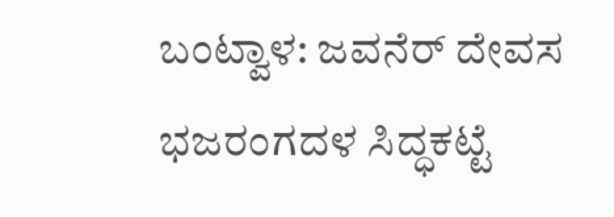ಬಂಟ್ವಾಳ: ಜವನೆರ್ ದೇವಸ ಭಜರಂಗದಳ ಸಿದ್ಧಕಟ್ಟೆ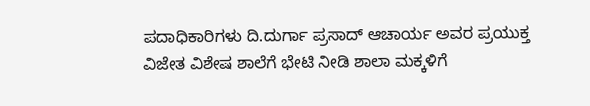ಪದಾಧಿಕಾರಿಗಳು ದಿ.ದುರ್ಗಾ ಪ್ರಸಾದ್ ಆಚಾರ್ಯ ಅವರ ಪ್ರಯುಕ್ತ ವಿಜೇತ ವಿಶೇಷ ಶಾಲೆಗೆ ಭೇಟಿ ನೀಡಿ ಶಾಲಾ ಮಕ್ಕಳಿಗೆ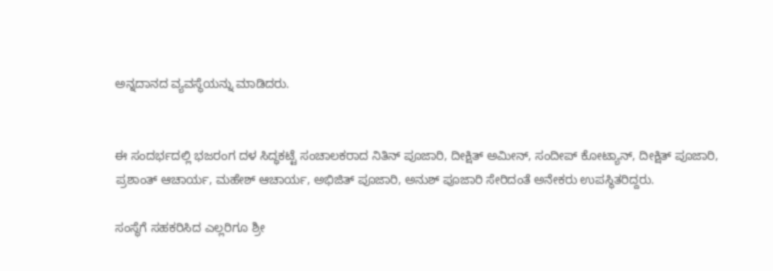ಅನ್ನದಾನದ ವ್ಯವಸ್ಥೆಯನ್ನು ಮಾಡಿದರು.


ಈ ಸಂದರ್ಭದಲ್ಲಿ ಭಜರಂಗ ದಳ ಸಿದ್ಧಕಟ್ಟೆ ಸಂಚಾಲಕರಾದ ನಿತಿನ್ ಪೂಜಾರಿ, ದೀಕ್ಷಿತ್ ಅಮೀನ್, ಸಂದೀಪ್ ಕೋಟ್ಯಾನ್, ದೀಕ್ಷಿತ್ ಪೂಜಾರಿ, ಪ್ರಶಾಂತ್ ಆಚಾರ್ಯ, ಮಹೇಶ್ ಆಚಾರ್ಯ, ಅಭಿಜಿತ್ ಪೂಜಾರಿ, ಅನುಶ್ ಪೂಜಾರಿ ಸೇರಿದಂತೆ ಅನೇಕರು ಉಪಸ್ಥಿತರಿದ್ದರು.

ಸಂಸ್ಥೆಗೆ ಸಹಕರಿಸಿದ ಎಲ್ಲರಿಗೂ ಶ್ರೀ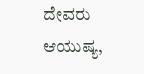ದೇವರು ಆಯುಷ್ಯ,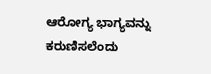ಆರೋಗ್ಯ ಭಾಗ್ಯವನ್ನು ಕರುಣಿಸಲೆಂದು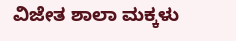ವಿಜೇತ ಶಾಲಾ ಮಕ್ಕಳು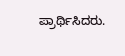ಪ್ರಾರ್ಥಿಸಿದರು.